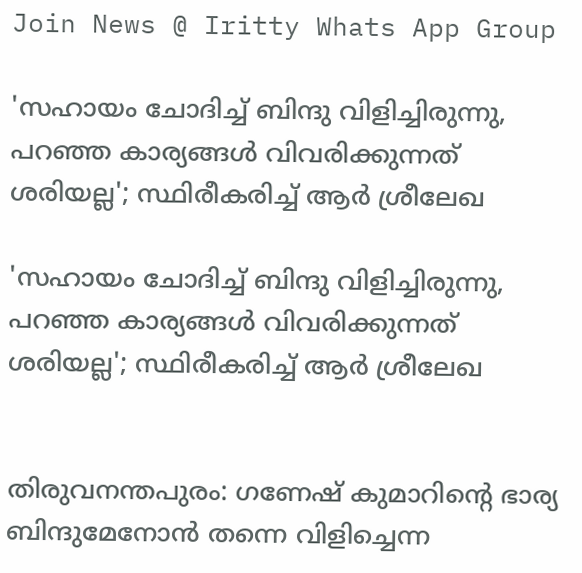Join News @ Iritty Whats App Group

'സഹായം ചോദിച്ച് ബിന്ദു വിളിച്ചിരുന്നു, പറഞ്ഞ കാര്യങ്ങൾ വിവരിക്കുന്നത് ശരിയല്ല'; സ്ഥിരീകരിച്ച് ആര്‍ ശ്രീലേഖ

'സഹായം ചോദിച്ച് ബിന്ദു വിളിച്ചിരുന്നു, പറഞ്ഞ കാര്യങ്ങൾ വിവരിക്കുന്നത് ശരിയല്ല'; സ്ഥിരീകരിച്ച് ആര്‍ ശ്രീലേഖ


തിരുവനന്തപുരം: ഗണേഷ് കുമാറിന്റെ ഭാര്യ ബിന്ദുമേനോൻ തന്നെ വിളിച്ചെന്ന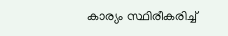കാര്യം സ്ഥിരീകരിച്ച്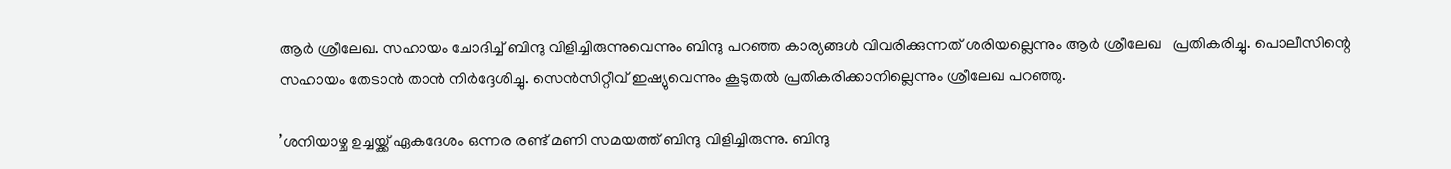ആർ ശ്രീലേഖ. സഹായം ചോദിച്ച് ബിന്ദു വിളിച്ചിരുന്നുവെന്നും ബിന്ദു പറഞ്ഞ കാര്യങ്ങൾ വിവരിക്കുന്നത് ശരിയല്ലെന്നും ആർ ശ്രീലേഖ   പ്രതികരിച്ചു. പൊലീസിന്റെ സഹായം തേടാൻ താൻ നിർദ്ദേശിച്ചു. സെൻസിറ്റീവ് ഇഷ്യുവെന്നും കൂടുതൽ പ്രതികരിക്കാനില്ലെന്നും ശ്രീലേഖ പറഞ്ഞു.

’ശനിയാഴ്ച ഉച്ചയ്ക്ക് ഏകദേശം ഒന്നര രണ്ട് മണി സമയത്ത് ബിന്ദു വിളിച്ചിരുന്നു. ബിന്ദു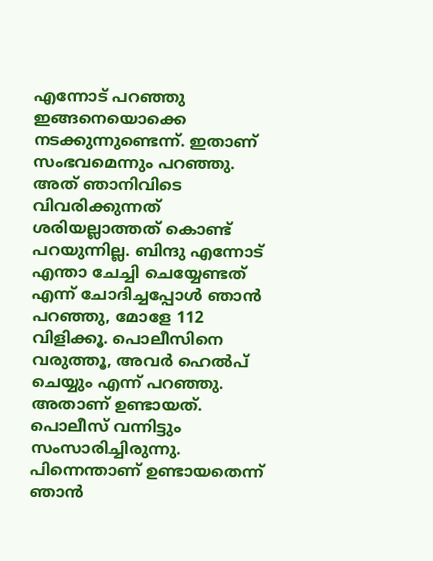എന്നോട് പറഞ്ഞു ഇങ്ങനെയൊക്കെ നടക്കുന്നുണ്ടെന്ന്. ഇതാണ് സംഭവമെന്നും പറഞ്ഞു. അത് ഞാനിവിടെ വിവരിക്കുന്നത് ശരിയല്ലാത്തത് കൊണ്ട് പറയുന്നില്ല. ബിന്ദു എന്നോട് എന്താ ചേച്ചി ചെയ്യേണ്ടത് എന്ന് ചോദിച്ചപ്പോള്‍ ‍ഞാൻ പറഞ്ഞു, മോളേ 112 വിളിക്കൂ. പൊലീസിനെ വരുത്തൂ, അവര്‍ ഹെൽപ് ചെയ്യും എന്ന് പറഞ്ഞു. അതാണ് ഉണ്ടായത്. പൊലീസ് വന്നിട്ടും സംസാരിച്ചിരുന്നു. പിന്നെന്താണ് ഉണ്ടായതെന്ന് ഞാൻ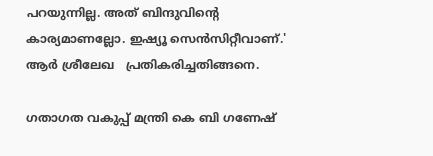പറയുന്നില്ല. അത് ബിന്ദുവിന്‍റെ കാര്യമാണല്ലോ. ഇഷ്യൂ സെന്‍സിറ്റീവാണ്.' ആര്‍ ശ്രീലേഖ   പ്രതികരിച്ചതിങ്ങനെ.

ഗതാഗത വകുപ്പ് മന്ത്രി കെ ബി ഗണേഷ്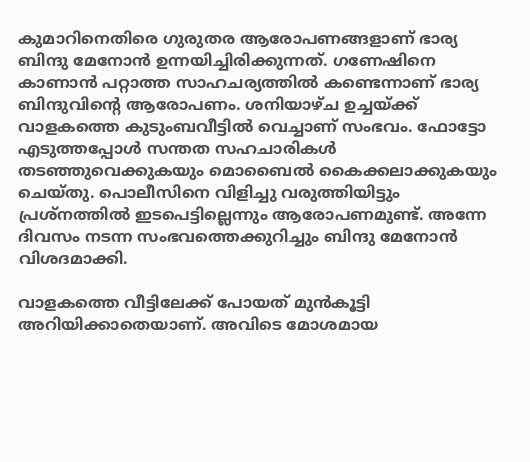കുമാറിനെതിരെ ഗുരുതര ആരോപണങ്ങളാണ് ഭാര്യ ബിന്ദു മേനോൻ ഉന്നയിച്ചിരിക്കുന്നത്. ഗണേഷിനെ കാണാൻ പറ്റാത്ത സാഹചര്യത്തിൽ കണ്ടെന്നാണ് ഭാര്യ ബിന്ദുവിന്‍റെ ആരോപണം. ശനിയാഴ്ച ഉച്ചയ്ക്ക് വാളകത്തെ കുടുംബവീട്ടിൽ വെച്ചാണ് സംഭവം. ഫോട്ടോ എടുത്തപ്പോള്‍ സന്തത സഹചാരികള്‍ തട‍ഞ്ഞുവെക്കുകയും മൊബൈൽ കൈക്കലാക്കുകയും ചെയ്തു. പൊലീസിനെ വിളിച്ചു വരുത്തിയിട്ടും പ്രശ്നത്തിൽ ഇടപെട്ടില്ലെന്നും ആരോപണമുണ്ട്. അന്നേ ദിവസം നടന്ന സംഭവത്തെക്കുറിച്ചും ബിന്ദു മേനോൻ  വിശദമാക്കി.

വാളകത്തെ വീട്ടിലേക്ക് പോയത് മുൻകൂട്ടി അറിയിക്കാതെയാണ്. അവിടെ മോശമായ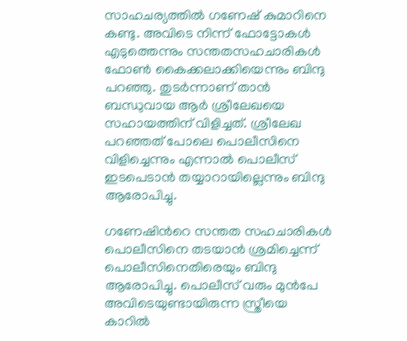സാഹചര്യത്തിൽ ഗണേഷ് കുമാറിനെ കണ്ടു. അവിടെ നിന്ന് ഫോട്ടോകള്‍ എടുത്തെന്നും സന്തതസഹചാരികള്‍ ഫോണ്‍ കൈക്കലാക്കിയെന്നും ബിന്ദു പറഞ്ഞു. തുടര്‍ന്നാണ് താൻ  ബന്ധുവായ ആര്‍ ശ്രീലേഖയെ സഹായത്തിന് വിളിച്ചത്. ശ്രീലേഖ പറഞ്ഞത് പോലെ പൊലീസിനെ വിളിച്ചെന്നും എന്നാൽ പൊലീസ് ഇടപെടാൻ തയ്യാറായില്ലെന്നും ബിന്ദു ആരോപിച്ചു.

ഗണേഷിന്‍റെ സന്തത സഹചാരികള്‍ പൊലീസിനെ തടയാൻ ശ്രമിച്ചെന്ന് പൊലീസിനെതിരെയും ബിന്ദു ആരോപിച്ചു. പൊലീസ് വരും മുൻപേ അവിടെയുണ്ടായിരുന്ന സ്ത്രീയെ കാറിൽ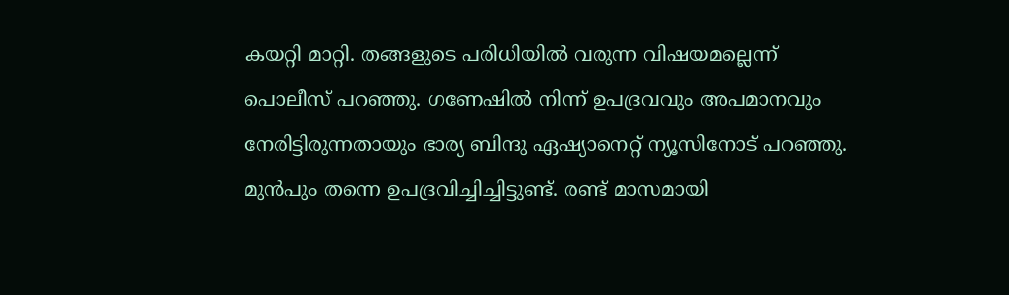കയറ്റി മാറ്റി. തങ്ങളുടെ പരിധിയില്‍ വരുന്ന വിഷയമല്ലെന്ന് പൊലീസ് പറഞ്ഞു. ഗണേഷിൽ നിന്ന് ഉപദ്രവവും അപമാനവും നേരിട്ടിരുന്നതായും ഭാര്യ ബിന്ദു ഏഷ്യാനെറ്റ് ന്യൂസിനോട് പറഞ്ഞു. മുൻപും തന്നെ ഉപദ്രവിച്ചിച്ചിട്ടുണ്ട്. രണ്ട് മാസമായി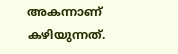അകന്നാണ് കഴിയുന്നത്.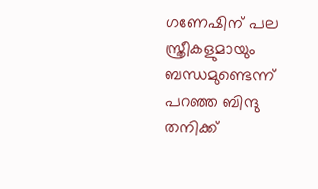ഗണേഷിന് പല സ്ത്രീകളുമായും ബന്ധമുണ്ടെന്ന് പറഞ്ഞ ബിന്ദു തനിക്ക്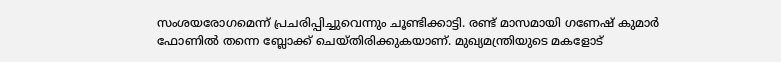സംശയരോഗമെന്ന് പ്രചരിപ്പിച്ചുവെന്നും ചൂണ്ടിക്കാട്ടി. രണ്ട് മാസമായി ഗണേഷ് കുമാര്‍ ഫോണിൽ തന്നെ ബ്ലോക്ക് ചെയ്തിരിക്കുകയാണ്. മുഖ്യമന്ത്രിയുടെ മകളോട്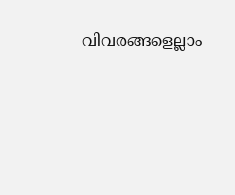വിവരങ്ങളെല്ലാം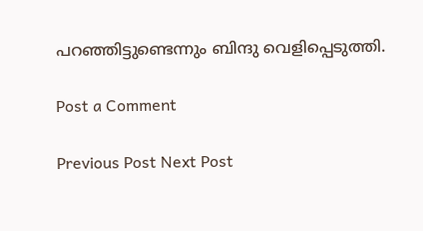പറഞ്ഞിട്ടുണ്ടെന്നും ബിന്ദു വെളിപ്പെടുത്തി.

Post a Comment

Previous Post Next Post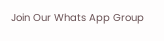Join Our Whats App Group